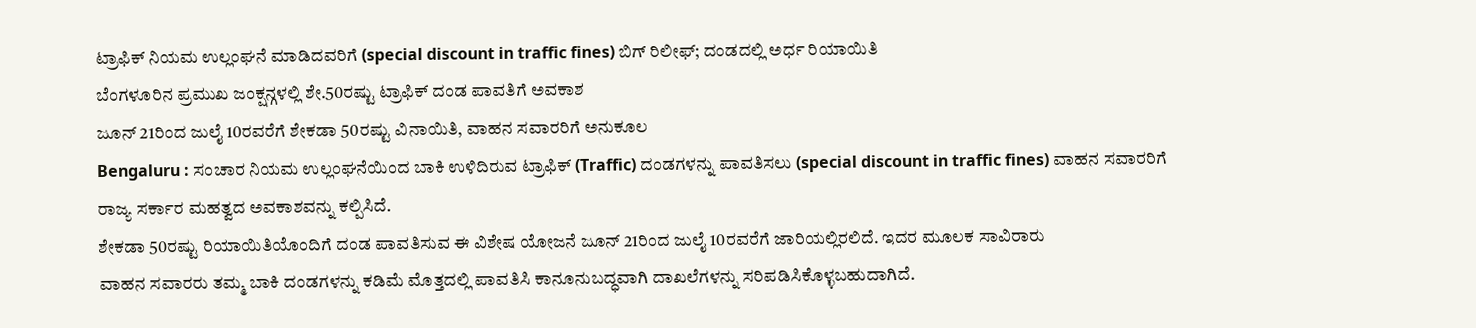ಟ್ರಾಫಿಕ್ ನಿಯಮ ಉಲ್ಲಂಘನೆ ಮಾಡಿದವರಿಗೆ (special discount in traffic fines) ಬಿಗ್ ರಿಲೀಫ್; ದಂಡದಲ್ಲಿ ಅರ್ಧ ರಿಯಾಯಿತಿ
ಬೆಂಗಳೂರಿನ ಪ್ರಮುಖ ಜಂಕ್ಷನ್ಗಳಲ್ಲಿ ಶೇ.50ರಷ್ಟು ಟ್ರಾಫಿಕ್ ದಂಡ ಪಾವತಿಗೆ ಅವಕಾಶ
ಜೂನ್ 21ರಿಂದ ಜುಲೈ 10ರವರೆಗೆ ಶೇಕಡಾ 50ರಷ್ಟು ವಿನಾಯಿತಿ, ವಾಹನ ಸವಾರರಿಗೆ ಅನುಕೂಲ
Bengaluru : ಸಂಚಾರ ನಿಯಮ ಉಲ್ಲಂಘನೆಯಿಂದ ಬಾಕಿ ಉಳಿದಿರುವ ಟ್ರಾಫಿಕ್ (Traffic) ದಂಡಗಳನ್ನು ಪಾವತಿಸಲು (special discount in traffic fines) ವಾಹನ ಸವಾರರಿಗೆ ರಾಜ್ಯ ಸರ್ಕಾರ ಮಹತ್ವದ ಅವಕಾಶವನ್ನು ಕಲ್ಪಿಸಿದೆ.
ಶೇಕಡಾ 50ರಷ್ಟು ರಿಯಾಯಿತಿಯೊಂದಿಗೆ ದಂಡ ಪಾವತಿಸುವ ಈ ವಿಶೇಷ ಯೋಜನೆ ಜೂನ್ 21ರಿಂದ ಜುಲೈ 10ರವರೆಗೆ ಜಾರಿಯಲ್ಲಿರಲಿದೆ. ಇದರ ಮೂಲಕ ಸಾವಿರಾರು
ವಾಹನ ಸವಾರರು ತಮ್ಮ ಬಾಕಿ ದಂಡಗಳನ್ನು ಕಡಿಮೆ ಮೊತ್ತದಲ್ಲಿ ಪಾವತಿಸಿ ಕಾನೂನುಬದ್ಧವಾಗಿ ದಾಖಲೆಗಳನ್ನು ಸರಿಪಡಿಸಿಕೊಳ್ಳಬಹುದಾಗಿದೆ.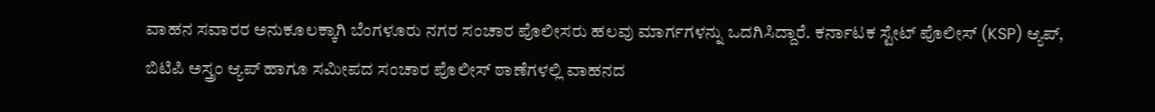ವಾಹನ ಸವಾರರ ಅನುಕೂಲಕ್ಕಾಗಿ ಬೆಂಗಳೂರು ನಗರ ಸಂಚಾರ ಪೊಲೀಸರು ಹಲವು ಮಾರ್ಗಗಳನ್ನು ಒದಗಿಸಿದ್ದಾರೆ. ಕರ್ನಾಟಕ ಸ್ಟೇಟ್ ಪೊಲೀಸ್ (KSP) ಆ್ಯಪ್,
ಬಿಟಿಪಿ ಅಸ್ತ್ರಂ ಆ್ಯಪ್ ಹಾಗೂ ಸಮೀಪದ ಸಂಚಾರ ಪೊಲೀಸ್ ಠಾಣೆಗಳಲ್ಲಿ ವಾಹನದ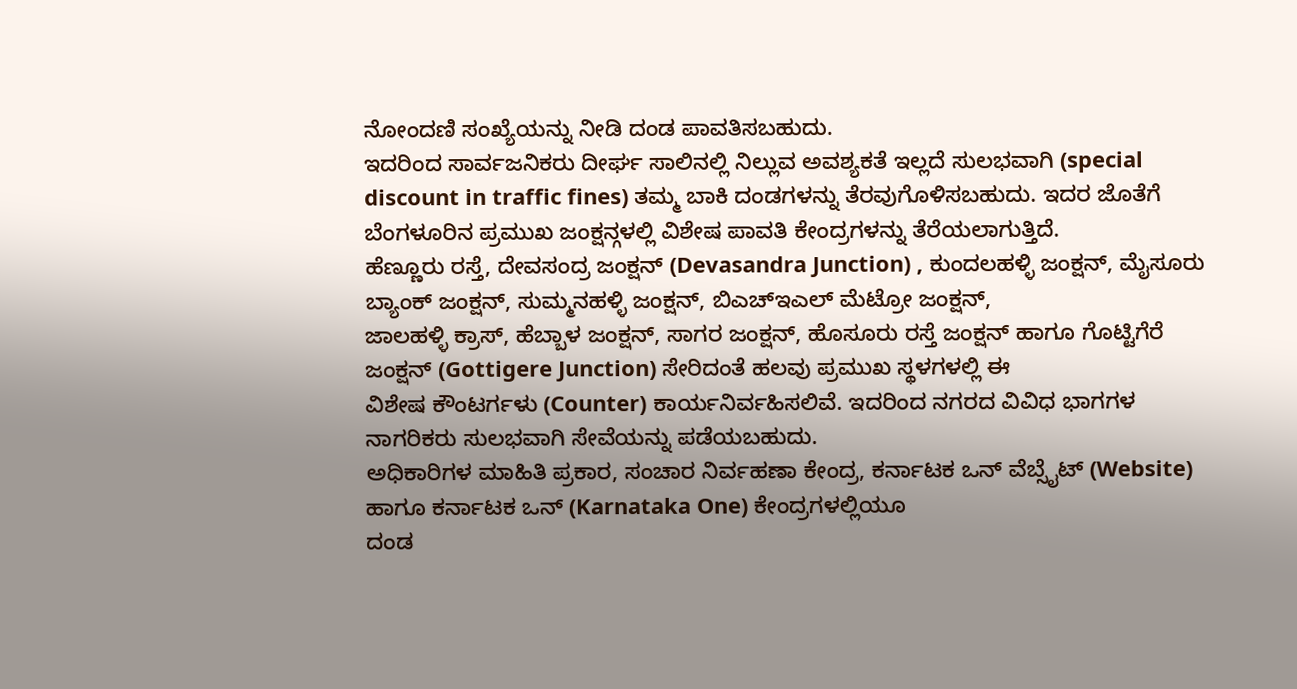ನೋಂದಣಿ ಸಂಖ್ಯೆಯನ್ನು ನೀಡಿ ದಂಡ ಪಾವತಿಸಬಹುದು.
ಇದರಿಂದ ಸಾರ್ವಜನಿಕರು ದೀರ್ಘ ಸಾಲಿನಲ್ಲಿ ನಿಲ್ಲುವ ಅವಶ್ಯಕತೆ ಇಲ್ಲದೆ ಸುಲಭವಾಗಿ (special discount in traffic fines) ತಮ್ಮ ಬಾಕಿ ದಂಡಗಳನ್ನು ತೆರವುಗೊಳಿಸಬಹುದು. ಇದರ ಜೊತೆಗೆ ಬೆಂಗಳೂರಿನ ಪ್ರಮುಖ ಜಂಕ್ಷನ್ಗಳಲ್ಲಿ ವಿಶೇಷ ಪಾವತಿ ಕೇಂದ್ರಗಳನ್ನು ತೆರೆಯಲಾಗುತ್ತಿದೆ.
ಹೆಣ್ಣೂರು ರಸ್ತೆ, ದೇವಸಂದ್ರ ಜಂಕ್ಷನ್ (Devasandra Junction) , ಕುಂದಲಹಳ್ಳಿ ಜಂಕ್ಷನ್, ಮೈಸೂರು ಬ್ಯಾಂಕ್ ಜಂಕ್ಷನ್, ಸುಮ್ಮನಹಳ್ಳಿ ಜಂಕ್ಷನ್, ಬಿಎಚ್ಇಎಲ್ ಮೆಟ್ರೋ ಜಂಕ್ಷನ್,
ಜಾಲಹಳ್ಳಿ ಕ್ರಾಸ್, ಹೆಬ್ಬಾಳ ಜಂಕ್ಷನ್, ಸಾಗರ ಜಂಕ್ಷನ್, ಹೊಸೂರು ರಸ್ತೆ ಜಂಕ್ಷನ್ ಹಾಗೂ ಗೊಟ್ಟಿಗೆರೆ ಜಂಕ್ಷನ್ (Gottigere Junction) ಸೇರಿದಂತೆ ಹಲವು ಪ್ರಮುಖ ಸ್ಥಳಗಳಲ್ಲಿ ಈ
ವಿಶೇಷ ಕೌಂಟರ್ಗಳು (Counter) ಕಾರ್ಯನಿರ್ವಹಿಸಲಿವೆ. ಇದರಿಂದ ನಗರದ ವಿವಿಧ ಭಾಗಗಳ ನಾಗರಿಕರು ಸುಲಭವಾಗಿ ಸೇವೆಯನ್ನು ಪಡೆಯಬಹುದು.
ಅಧಿಕಾರಿಗಳ ಮಾಹಿತಿ ಪ್ರಕಾರ, ಸಂಚಾರ ನಿರ್ವಹಣಾ ಕೇಂದ್ರ, ಕರ್ನಾಟಕ ಒನ್ ವೆಬ್ಸೈಟ್ (Website) ಹಾಗೂ ಕರ್ನಾಟಕ ಒನ್ (Karnataka One) ಕೇಂದ್ರಗಳಲ್ಲಿಯೂ
ದಂಡ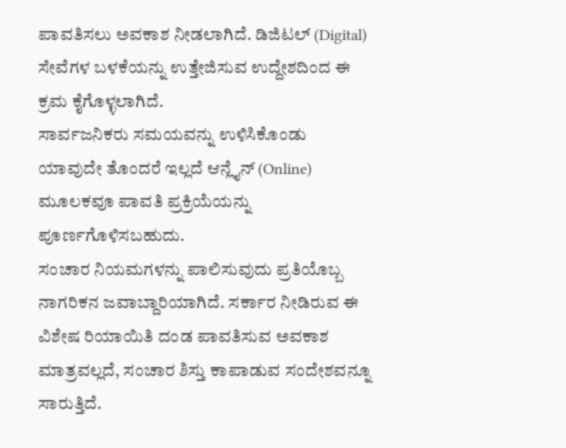ಪಾವತಿಸಲು ಅವಕಾಶ ನೀಡಲಾಗಿದೆ. ಡಿಜಿಟಲ್ (Digital) ಸೇವೆಗಳ ಬಳಕೆಯನ್ನು ಉತ್ತೇಜಿಸುವ ಉದ್ದೇಶದಿಂದ ಈ ಕ್ರಮ ಕೈಗೊಳ್ಳಲಾಗಿದೆ.
ಸಾರ್ವಜನಿಕರು ಸಮಯವನ್ನು ಉಳಿಸಿಕೊಂಡು ಯಾವುದೇ ತೊಂದರೆ ಇಲ್ಲದೆ ಆನ್ಲೈನ್ (Online) ಮೂಲಕವೂ ಪಾವತಿ ಪ್ರಕ್ರಿಯೆಯನ್ನು ಪೂರ್ಣಗೊಳಿಸಬಹುದು.
ಸಂಚಾರ ನಿಯಮಗಳನ್ನು ಪಾಲಿಸುವುದು ಪ್ರತಿಯೊಬ್ಬ ನಾಗರಿಕನ ಜವಾಬ್ದಾರಿಯಾಗಿದೆ. ಸರ್ಕಾರ ನೀಡಿರುವ ಈ ವಿಶೇಷ ರಿಯಾಯಿತಿ ದಂಡ ಪಾವತಿಸುವ ಅವಕಾಶ ಮಾತ್ರವಲ್ಲದೆ, ಸಂಚಾರ ಶಿಸ್ತು ಕಾಪಾಡುವ ಸಂದೇಶವನ್ನೂ ಸಾರುತ್ತಿದೆ.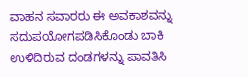ವಾಹನ ಸವಾರರು ಈ ಅವಕಾಶವನ್ನು ಸದುಪಯೋಗಪಡಿಸಿಕೊಂಡು ಬಾಕಿ ಉಳಿದಿರುವ ದಂಡಗಳನ್ನು ಪಾವತಿಸಿ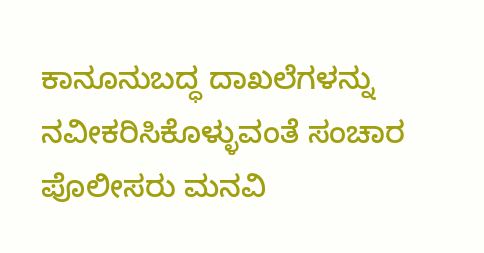ಕಾನೂನುಬದ್ಧ ದಾಖಲೆಗಳನ್ನು ನವೀಕರಿಸಿಕೊಳ್ಳುವಂತೆ ಸಂಚಾರ ಪೊಲೀಸರು ಮನವಿ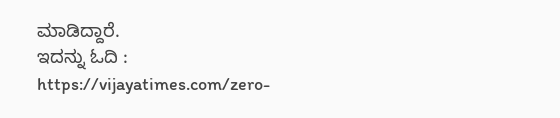ಮಾಡಿದ್ದಾರೆ.
ಇದನ್ನು ಓದಿ : https://vijayatimes.com/zero-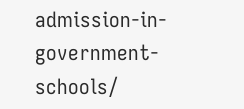admission-in-government-schools/